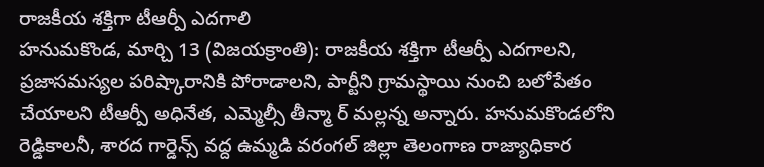రాజకీయ శక్తిగా టీఆర్పీ ఎదగాలి
హనుమకొండ, మార్చి 13 (విజయక్రాంతి): రాజకీయ శక్తిగా టీఆర్పీ ఎదగాలని, ప్రజాసమస్యల పరిష్కారానికి పోరాడాలని, పార్టీని గ్రామస్థాయి నుంచి బలోపేతం చేయాలని టీఆర్పీ అధినేత, ఎమ్మెల్సీ తీన్మా ర్ మల్లన్న అన్నారు. హనుమకొండలోని రెడ్డికాలనీ, శారద గార్డెన్స్ వద్ద ఉమ్మడి వరంగల్ జిల్లా తెలంగాణ రాజ్యాధికార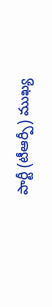పార్టీ (టీఆర్పీ) ముఖ్య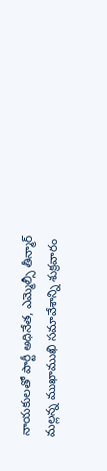నాయకులతో పార్టీ అధినేత, ఎమ్మెల్సీ తీన్మార్ మల్లన్న ముఖాముఖి సమావేశాన్ని శుక్రవారం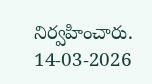నిర్వహించారు.
14-03-2026